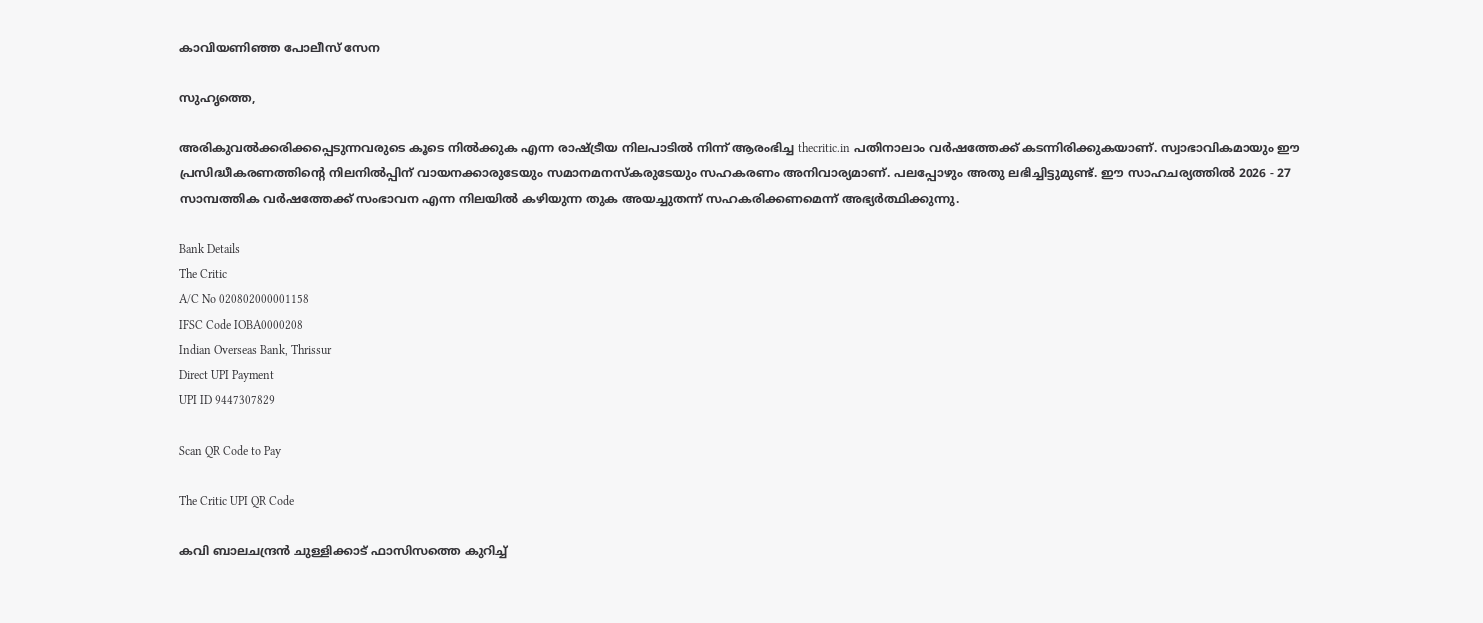കാവിയണിഞ്ഞ പോലീസ് സേന

സുഹൃത്തെ,

അരികുവല്‍ക്കരിക്കപ്പെടുന്നവരുടെ കൂടെ നില്‍ക്കുക എന്ന രാഷ്ട്രീയ നിലപാടില്‍ നിന്ന് ആരംഭിച്ച thecritic.in പതിനാലാം വര്‍ഷത്തേക്ക് കടന്നിരിക്കുകയാണ്. സ്വാഭാവികമായും ഈ പ്രസിദ്ധീകരണത്തിന്റെ നിലനില്‍പ്പിന് വായനക്കാരുടേയും സമാനമനസ്‌കരുടേയും സഹകരണം അനിവാര്യമാണ്. പലപ്പോഴും അതു ലഭിച്ചിട്ടുമുണ്ട്. ഈ സാഹചര്യത്തില്‍ 2026 - 27 സാമ്പത്തിക വര്‍ഷത്തേക്ക് സംഭാവന എന്ന നിലയില്‍ കഴിയുന്ന തുക അയച്ചുതന്ന് സഹകരിക്കണമെന്ന് അഭ്യര്‍ത്ഥിക്കുന്നു.

Bank Details
The Critic
A/C No 020802000001158
IFSC Code IOBA0000208
Indian Overseas Bank, Thrissur
Direct UPI Payment
UPI ID 9447307829

Scan QR Code to Pay

The Critic UPI QR Code

കവി ബാലചന്ദ്രന്‍ ചുള്ളിക്കാട് ഫാസിസത്തെ കുറിച്ച്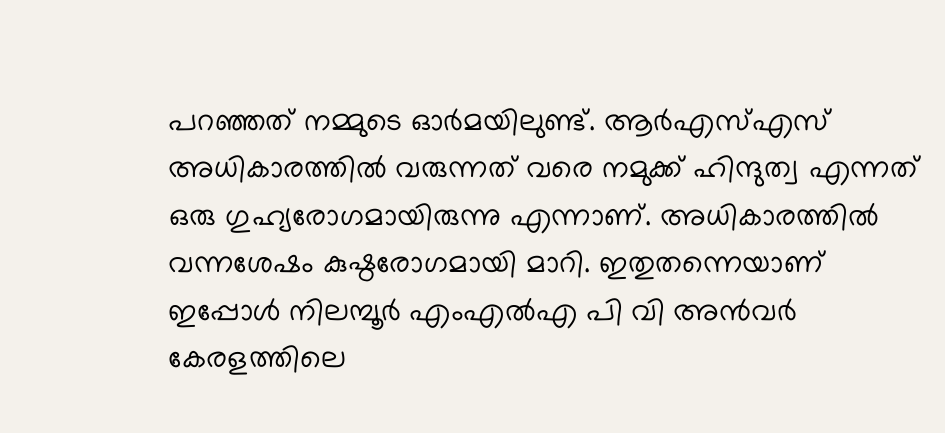പറഞ്ഞത് നമ്മുടെ ഓര്‍മയിലുണ്ട്. ആര്‍എസ്എസ് അധികാരത്തില്‍ വരുന്നത് വരെ നമുക്ക് ഹിന്ദുത്വ എന്നത് ഒരു ഗുഹ്യരോഗമായിരുന്നു എന്നാണ്. അധികാരത്തില്‍ വന്നശേഷം കുഷ്ഠരോഗമായി മാറി. ഇതുതന്നെയാണ് ഇപ്പോള്‍ നിലമ്പൂര്‍ എംഎല്‍എ പി വി അന്‍വര്‍ കേരളത്തിലെ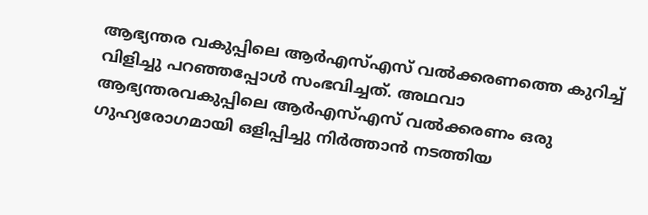ആഭ്യന്തര വകുപ്പിലെ ആര്‍എസ്എസ് വല്‍ക്കരണത്തെ കുറിച്ച് വിളിച്ചു പറഞ്ഞപ്പോള്‍ സംഭവിച്ചത്. അഥവാ ആഭ്യന്തരവകുപ്പിലെ ആര്‍എസ്എസ് വല്‍ക്കരണം ഒരു ഗുഹ്യരോഗമായി ഒളിപ്പിച്ചു നിര്‍ത്താന്‍ നടത്തിയ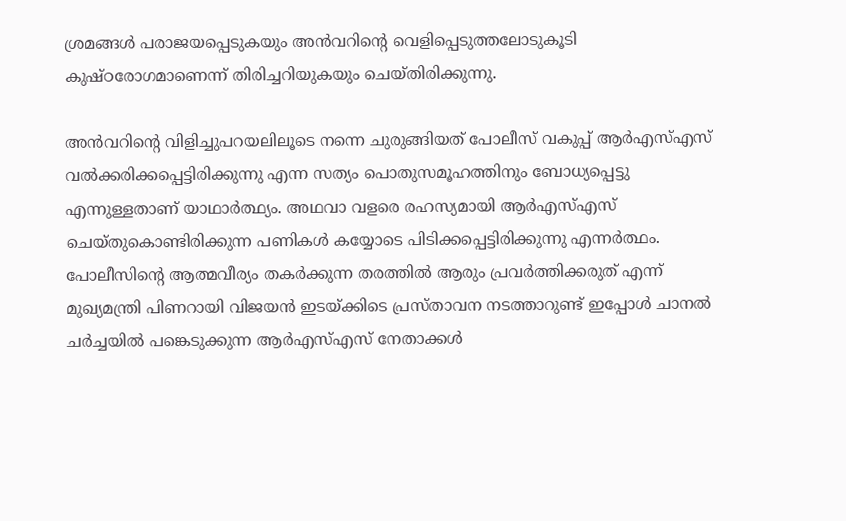ശ്രമങ്ങള്‍ പരാജയപ്പെടുകയും അന്‍വറിന്റെ വെളിപ്പെടുത്തലോടുകൂടി കുഷ്ഠരോഗമാണെന്ന് തിരിച്ചറിയുകയും ചെയ്തിരിക്കുന്നു.

അന്‍വറിന്റെ വിളിച്ചുപറയലിലൂടെ നന്നെ ചുരുങ്ങിയത് പോലീസ് വകുപ്പ് ആര്‍എസ്എസ് വല്‍ക്കരിക്കപ്പെട്ടിരിക്കുന്നു എന്ന സത്യം പൊതുസമൂഹത്തിനും ബോധ്യപ്പെട്ടു എന്നുള്ളതാണ് യാഥാര്‍ത്ഥ്യം. അഥവാ വളരെ രഹസ്യമായി ആര്‍എസ്എസ് ചെയ്തുകൊണ്ടിരിക്കുന്ന പണികള്‍ കയ്യോടെ പിടിക്കപ്പെട്ടിരിക്കുന്നു എന്നര്‍ത്ഥം. പോലീസിന്റെ ആത്മവീര്യം തകര്‍ക്കുന്ന തരത്തില്‍ ആരും പ്രവര്‍ത്തിക്കരുത് എന്ന് മുഖ്യമന്ത്രി പിണറായി വിജയന്‍ ഇടയ്ക്കിടെ പ്രസ്താവന നടത്താറുണ്ട് ഇപ്പോള്‍ ചാനല്‍ ചര്‍ച്ചയില്‍ പങ്കെടുക്കുന്ന ആര്‍എസ്എസ് നേതാക്കള്‍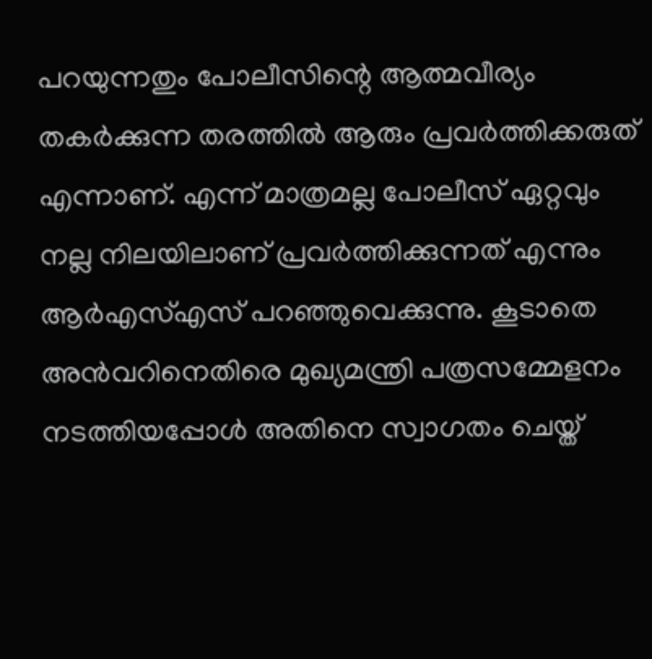പറയുന്നതും പോലീസിന്റെ ആത്മവീര്യം തകര്‍ക്കുന്ന തരത്തില്‍ ആരും പ്രവര്‍ത്തിക്കരുത് എന്നാണ്. എന്ന് മാത്രമല്ല പോലീസ് ഏറ്റവും നല്ല നിലയിലാണ് പ്രവര്‍ത്തിക്കുന്നത് എന്നും ആര്‍എസ്എസ് പറഞ്ഞുവെക്കുന്നു. കൂടാതെ അന്‍വറിനെതിരെ മുഖ്യമന്ത്രി പത്രസമ്മേളനം നടത്തിയപ്പോള്‍ അതിനെ സ്വാഗതം ചെയ്ത്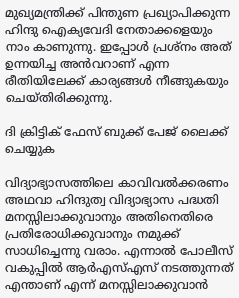മുഖ്യമന്ത്രിക്ക് പിന്തുണ പ്രഖ്യാപിക്കുന്ന ഹിന്ദു ഐക്യവേദി നേതാക്കളെയും നാം കാണുന്നു. ഇപ്പോള്‍ പ്രശ്‌നം അത് ഉന്നയിച്ച അന്‍വറാണ് എന്ന രീതിയിലേക്ക് കാര്യങ്ങള്‍ നീങ്ങുകയും ചെയ്തിരിക്കുന്നു.

ദി ക്രിട്ടിക് ഫേസ് ബുക്ക് പേജ് ലൈക്ക് ചെയ്യുക

വിദ്യാഭ്യാസത്തിലെ കാവിവല്‍ക്കരണം അഥവാ ഹിന്ദുത്വ വിദ്യാഭ്യാസ പദ്ധതി മനസ്സിലാക്കുവാനും അതിനെതിരെ പ്രതിരോധിക്കുവാനും നമുക്ക് സാധിച്ചെന്നു വരാം. എന്നാല്‍ പോലീസ് വകുപ്പില്‍ ആര്‍എസ്എസ് നടത്തുന്നത് എന്താണ് എന്ന് മനസ്സിലാക്കുവാന്‍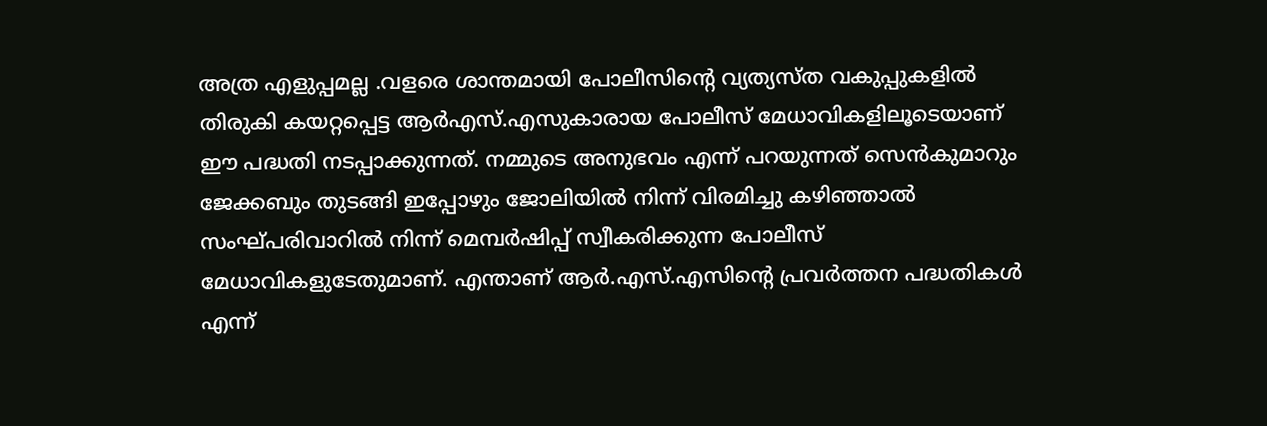അത്ര എളുപ്പമല്ല .വളരെ ശാന്തമായി പോലീസിന്റെ വ്യത്യസ്ത വകുപ്പുകളില്‍ തിരുകി കയറ്റപ്പെട്ട ആര്‍എസ്.എസുകാരായ പോലീസ് മേധാവികളിലൂടെയാണ് ഈ പദ്ധതി നടപ്പാക്കുന്നത്. നമ്മുടെ അനുഭവം എന്ന് പറയുന്നത് സെന്‍കുമാറും ജേക്കബും തുടങ്ങി ഇപ്പോഴും ജോലിയില്‍ നിന്ന് വിരമിച്ചു കഴിഞ്ഞാല്‍ സംഘ്പരിവാറില്‍ നിന്ന് മെമ്പര്‍ഷിപ്പ് സ്വീകരിക്കുന്ന പോലീസ് മേധാവികളുടേതുമാണ്. എന്താണ് ആര്‍.എസ്.എസിന്റെ പ്രവര്‍ത്തന പദ്ധതികള്‍ എന്ന്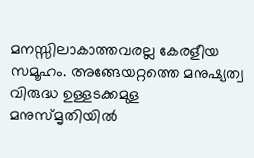മനസ്സിലാകാത്തവരല്ല കേരളീയ സമൂഹം. അങ്ങേയറ്റത്തെ മനുഷ്യത്വ വിരുദ്ധ ഉള്ളടക്കമുള മനുസ്മൃതിയില്‍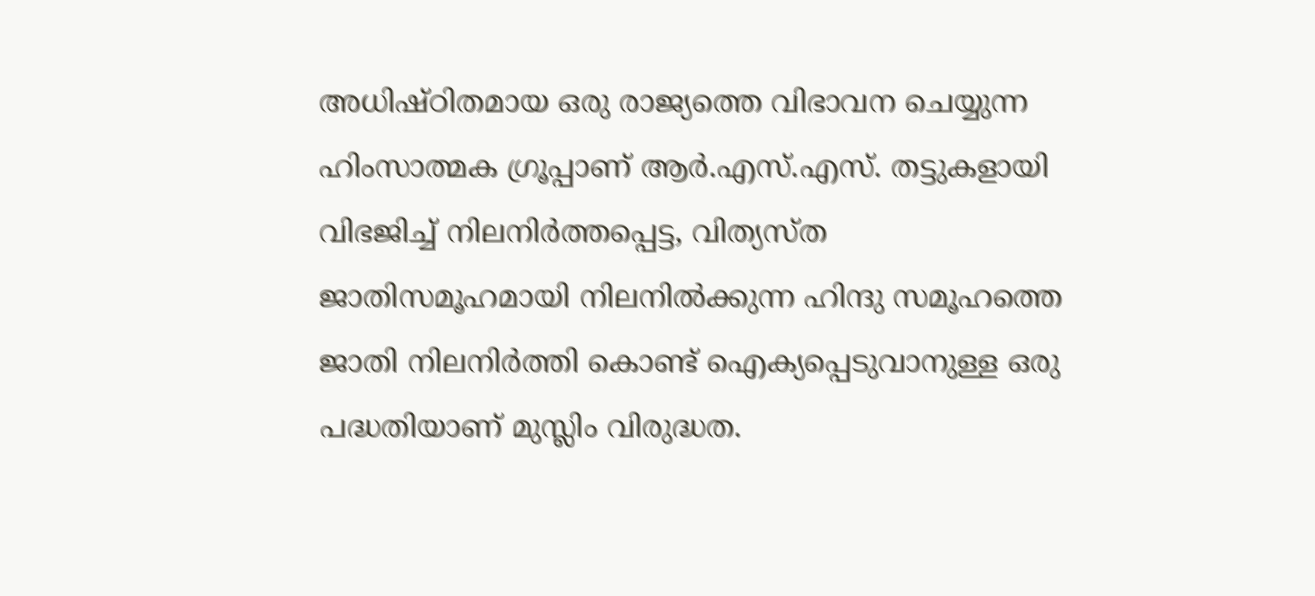അധിഷ്ഠിതമായ ഒരു രാജ്യത്തെ വിഭാവന ചെയ്യുന്ന ഹിംസാത്മക ഗ്രൂപ്പാണ് ആര്‍.എസ്.എസ്. തട്ടുകളായി വിഭജിച്ച് നിലനിര്‍ത്തപ്പെട്ട, വിത്യസ്ത ജാതിസമൂഹമായി നിലനില്‍ക്കുന്ന ഹിന്ദു സമൂഹത്തെ ജാതി നിലനിര്‍ത്തി കൊണ്ട് ഐക്യപ്പെടുവാനുള്ള ഒരു പദ്ധതിയാണ് മുസ്ലിം വിരുദ്ധത.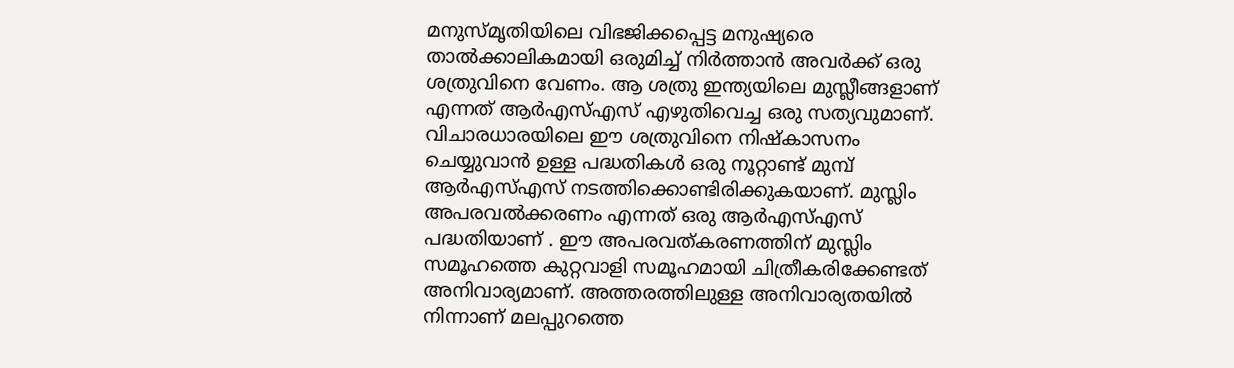മനുസ്മൃതിയിലെ വിഭജിക്കപ്പെട്ട മനുഷ്യരെ താല്‍ക്കാലികമായി ഒരുമിച്ച് നിര്‍ത്താന്‍ അവര്‍ക്ക് ഒരു ശത്രുവിനെ വേണം. ആ ശത്രു ഇന്ത്യയിലെ മുസ്ലീങ്ങളാണ് എന്നത് ആര്‍എസ്എസ് എഴുതിവെച്ച ഒരു സത്യവുമാണ്. വിചാരധാരയിലെ ഈ ശത്രുവിനെ നിഷ്‌കാസനം ചെയ്യുവാന്‍ ഉള്ള പദ്ധതികള്‍ ഒരു നൂറ്റാണ്ട് മുമ്പ് ആര്‍എസ്എസ് നടത്തിക്കൊണ്ടിരിക്കുകയാണ്. മുസ്ലിം അപരവല്‍ക്കരണം എന്നത് ഒരു ആര്‍എസ്എസ് പദ്ധതിയാണ് . ഈ അപരവത്കരണത്തിന് മുസ്ലിം സമൂഹത്തെ കുറ്റവാളി സമൂഹമായി ചിത്രീകരിക്കേണ്ടത് അനിവാര്യമാണ്. അത്തരത്തിലുള്ള അനിവാര്യതയില്‍ നിന്നാണ് മലപ്പുറത്തെ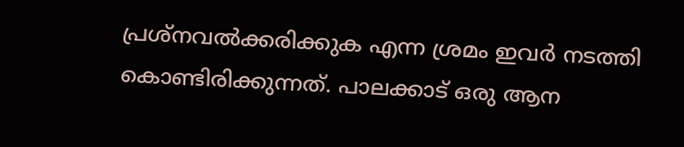പ്രശ്‌നവല്‍ക്കരിക്കുക എന്ന ശ്രമം ഇവര്‍ നടത്തി കൊണ്ടിരിക്കുന്നത്. പാലക്കാട് ഒരു ആന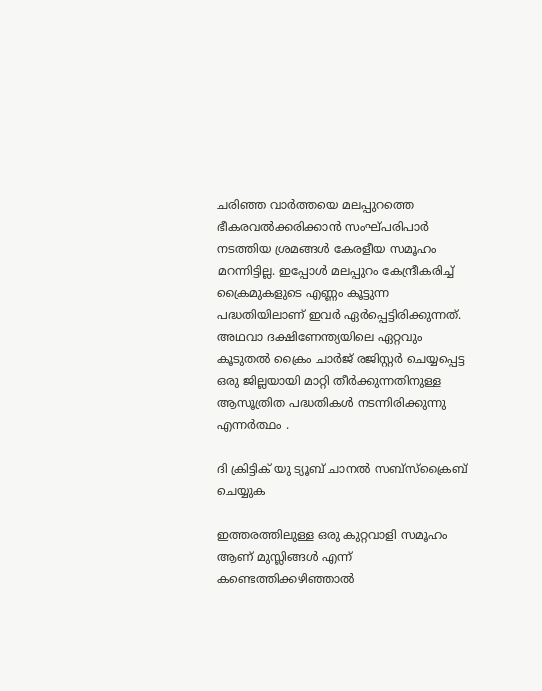ചരിഞ്ഞ വാര്‍ത്തയെ മലപ്പുറത്തെ ഭീകരവല്‍ക്കരിക്കാന്‍ സംഘ്പരിപാര്‍ നടത്തിയ ശ്രമങ്ങള്‍ കേരളീയ സമൂഹം മറന്നിട്ടില്ല. ഇപ്പോള്‍ മലപ്പുറം കേന്ദ്രീകരിച്ച് ക്രൈമുകളുടെ എണ്ണം കൂട്ടുന്ന പദ്ധതിയിലാണ് ഇവര്‍ ഏര്‍പ്പെട്ടിരിക്കുന്നത്. അഥവാ ദക്ഷിണേന്ത്യയിലെ ഏറ്റവും കൂടുതല്‍ ക്രൈം ചാര്‍ജ് രജിസ്റ്റര്‍ ചെയ്യപ്പെട്ട ഒരു ജില്ലയായി മാറ്റി തീര്‍ക്കുന്നതിനുള്ള ആസൂത്രിത പദ്ധതികള്‍ നടന്നിരിക്കുന്നു എന്നര്‍ത്ഥം .

ദി ക്രിട്ടിക് യു ട്യൂബ് ചാനല്‍ സബ്‌സ്‌ക്രൈബ് ചെയ്യുക

ഇത്തരത്തിലുള്ള ഒരു കുറ്റവാളി സമൂഹം ആണ് മുസ്ലിങ്ങള്‍ എന്ന് കണ്ടെത്തിക്കഴിഞ്ഞാല്‍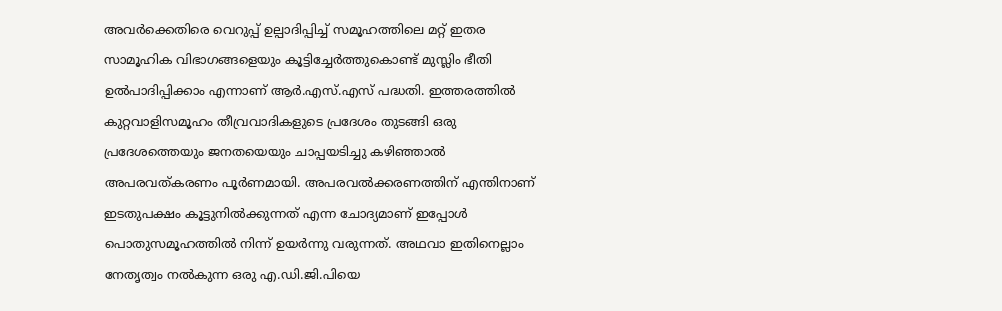അവര്‍ക്കെതിരെ വെറുപ്പ് ഉല്പാദിപ്പിച്ച് സമൂഹത്തിലെ മറ്റ് ഇതര സാമൂഹിക വിഭാഗങ്ങളെയും കൂട്ടിച്ചേര്‍ത്തുകൊണ്ട് മുസ്ലിം ഭീതി ഉല്‍പാദിപ്പിക്കാം എന്നാണ് ആര്‍.എസ്.എസ് പദ്ധതി. ഇത്തരത്തില്‍ കുറ്റവാളിസമൂഹം തീവ്രവാദികളുടെ പ്രദേശം തുടങ്ങി ഒരു പ്രദേശത്തെയും ജനതയെയും ചാപ്പയടിച്ചു കഴിഞ്ഞാല്‍ അപരവത്കരണം പൂര്‍ണമായി. അപരവല്‍ക്കരണത്തിന് എന്തിനാണ് ഇടതുപക്ഷം കൂട്ടുനില്‍ക്കുന്നത് എന്ന ചോദ്യമാണ് ഇപ്പോള്‍ പൊതുസമൂഹത്തില്‍ നിന്ന് ഉയര്‍ന്നു വരുന്നത്. അഥവാ ഇതിനെല്ലാം നേതൃത്വം നല്‍കുന്ന ഒരു എ.ഡി.ജി.പിയെ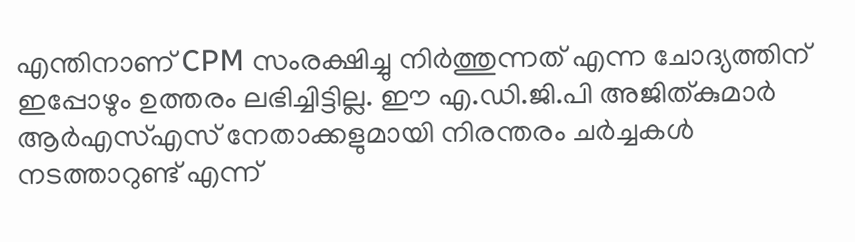എന്തിനാണ് CPM സംരക്ഷിച്ചു നിര്‍ത്തുന്നത് എന്ന ചോദ്യത്തിന് ഇപ്പോഴും ഉത്തരം ലഭിച്ചിട്ടില്ല. ഈ എ.ഡി.ജി.പി അജിത്കുമാര്‍ ആര്‍എസ്എസ് നേതാക്കളുമായി നിരന്തരം ചര്‍ച്ചകള്‍ നടത്താറുണ്ട് എന്ന്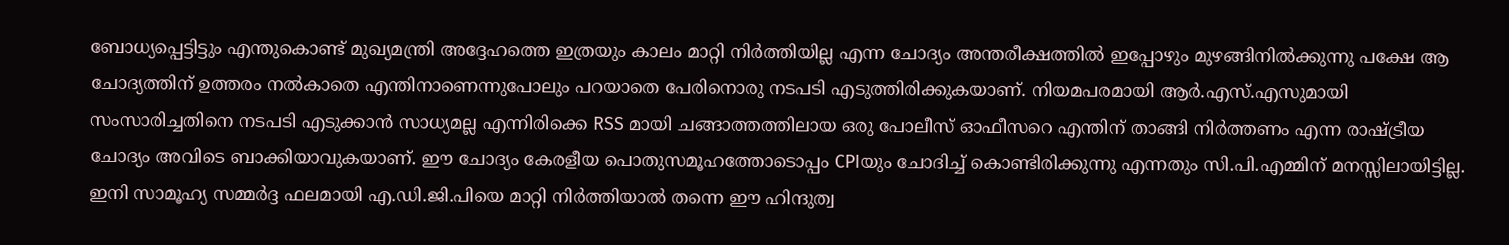ബോധ്യപ്പെട്ടിട്ടും എന്തുകൊണ്ട് മുഖ്യമന്ത്രി അദ്ദേഹത്തെ ഇത്രയും കാലം മാറ്റി നിര്‍ത്തിയില്ല എന്ന ചോദ്യം അന്തരീക്ഷത്തില്‍ ഇപ്പോഴും മുഴങ്ങിനില്‍ക്കുന്നു പക്ഷേ ആ ചോദ്യത്തിന് ഉത്തരം നല്‍കാതെ എന്തിനാണെന്നുപോലും പറയാതെ പേരിനൊരു നടപടി എടുത്തിരിക്കുകയാണ്. നിയമപരമായി ആര്‍.എസ്.എസുമായി സംസാരിച്ചതിനെ നടപടി എടുക്കാന്‍ സാധ്യമല്ല എന്നിരിക്കെ RSS മായി ചങ്ങാത്തത്തിലായ ഒരു പോലീസ് ഓഫീസറെ എന്തിന് താങ്ങി നിര്‍ത്തണം എന്ന രാഷ്ട്രീയ ചോദ്യം അവിടെ ബാക്കിയാവുകയാണ്. ഈ ചോദ്യം കേരളീയ പൊതുസമൂഹത്തോടൊപ്പം CPIയും ചോദിച്ച് കൊണ്ടിരിക്കുന്നു എന്നതും സി.പി.എമ്മിന് മനസ്സിലായിട്ടില്ല. ഇനി സാമൂഹ്യ സമ്മര്‍ദ്ദ ഫലമായി എ.ഡി.ജി.പിയെ മാറ്റി നിര്‍ത്തിയാല്‍ തന്നെ ഈ ഹിന്ദുത്വ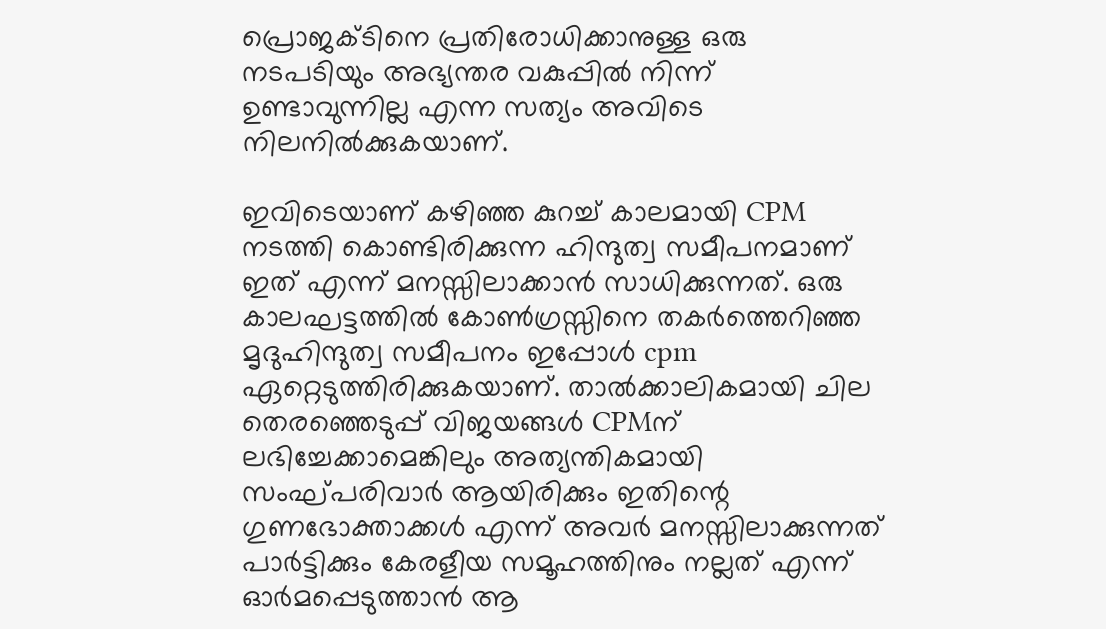പ്രൊജക്ടിനെ പ്രതിരോധിക്കാനുള്ള ഒരു നടപടിയും അഭ്യന്തര വകുപ്പില്‍ നിന്ന് ഉണ്ടാവുന്നില്ല എന്ന സത്യം അവിടെ നിലനില്‍ക്കുകയാണ്.

ഇവിടെയാണ് കഴിഞ്ഞ കുറച്ച് കാലമായി CPM നടത്തി കൊണ്ടിരിക്കുന്ന ഹിന്ദുത്വ സമീപനമാണ് ഇത് എന്ന് മനസ്സിലാക്കാന്‍ സാധിക്കുന്നത്. ഒരു കാലഘട്ടത്തില്‍ കോണ്‍ഗ്രസ്സിനെ തകര്‍ത്തെറിഞ്ഞ മൃദുഹിന്ദുത്വ സമീപനം ഇപ്പോള്‍ cpm ഏറ്റെടുത്തിരിക്കുകയാണ്. താല്‍ക്കാലികമായി ചില തെരഞ്ഞെടുപ്പ് വിജയങ്ങള്‍ CPMന് ലഭിച്ചേക്കാമെങ്കിലും അത്യന്തികമായി സംഘ്പരിവാര്‍ ആയിരിക്കും ഇതിന്റെ ഗുണഭോക്താക്കള്‍ എന്ന് അവര്‍ മനസ്സിലാക്കുന്നത് പാര്‍ട്ടിക്കും കേരളീയ സമൂഹത്തിനും നല്ലത് എന്ന് ഓര്‍മപ്പെടുത്താന്‍ ആ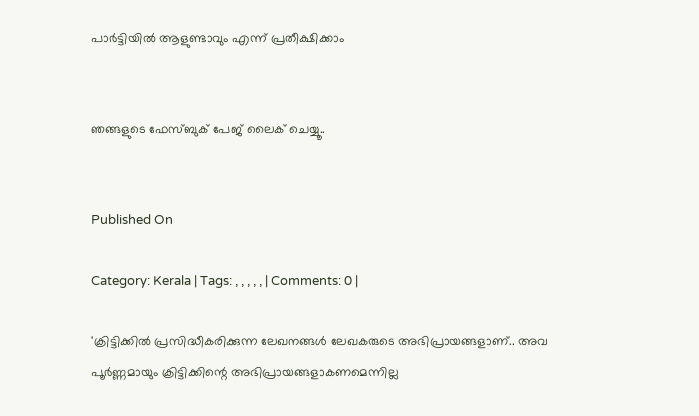പാര്‍ട്ടിയില്‍ ആളുണ്ടാവും എന്ന് പ്രതീക്ഷിക്കാം


ഞങ്ങളുടെ ഫേസ്ബുക് പേജ് ലൈക് ചെയ്യൂ..


Published On

Category: Kerala | Tags: , , , , , | Comments: 0 |

'ക്രിട്ടിക്കില്‍ പ്രസിദ്ധീകരിക്കുന്ന ലേഖനങ്ങള്‍ ലേഖകരുടെ അഭിപ്രായങ്ങളാണ്.. അവ പൂര്‍ണ്ണമായും ക്രിട്ടിക്കിന്റെ അഭിപ്രായങ്ങളാകണമെന്നില്ല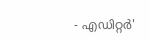- എഡിറ്റര്‍'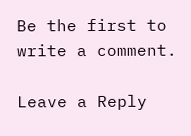Be the first to write a comment.

Leave a Reply